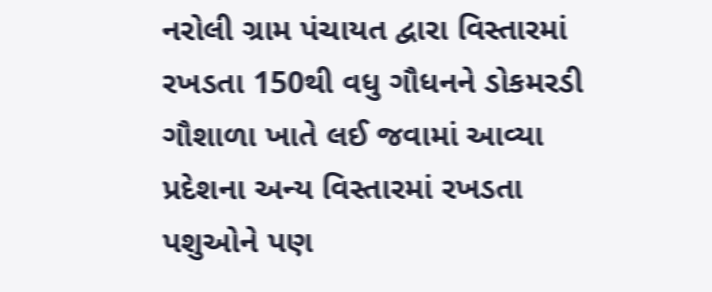નરોલી ગ્રામ પંચાયત દ્વારા વિસ્તારમાં રખડતા 150થી વધુ ગૌધનને ડોકમરડી ગૌશાળા ખાતે લઈ જવામાં આવ્યા
પ્રદેશના અન્ય વિસ્તારમાં રખડતા પશુઓને પણ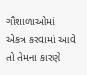ગૌશાળાઓમાં એકત્ર કરવામાં આવે તો તેમના કારણે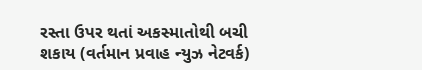રસ્તા ઉપર થતાં અકસ્માતોથી બચી શકાય (વર્તમાન પ્રવાહ ન્યુઝ નેટવર્ક)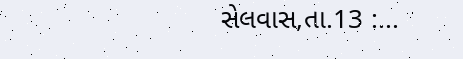સેલવાસ,તા.13 :...